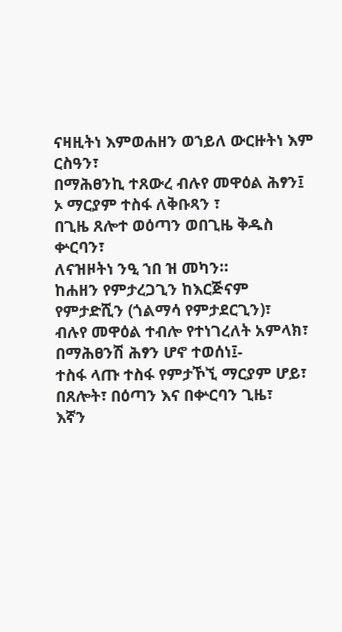ናዛዚትነ እምወሐዘን ወኀይለ ውርዙትነ እም ርስዓን፣
በማሕፀንኪ ተጸውረ ብሉየ መዋዕል ሕፃን፤
ኦ ማርያም ተስፋ ለቅቡጻን ፣
በጊዜ ጸሎተ ወዕጣን ወበጊዜ ቅዱስ ቍርባን፣
ለናዝዞትነ ንዒ ኀበ ዝ መካን።
ከሐዘን የምታረጋጊን ከእርጅናም የምታድሺን (ጎልማሳ የምታደርጊን)፣
ብሉየ መዋዕል ተብሎ የተነገረለት አምላክ፣ በማሕፀንሽ ሕፃን ሆኖ ተወሰነ፤-
ተስፋ ላጡ ተስፋ የምታኾኚ ማርያም ሆይ፣
በጸሎት፣ በዕጣን እና በቍርባን ጊዜ፣
እኛን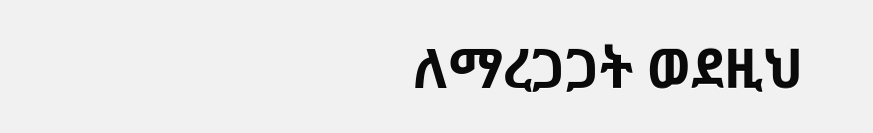ለማረጋጋት ወደዚህ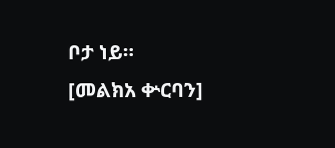ቦታ ነይ።
[መልክአ ቍርባን]